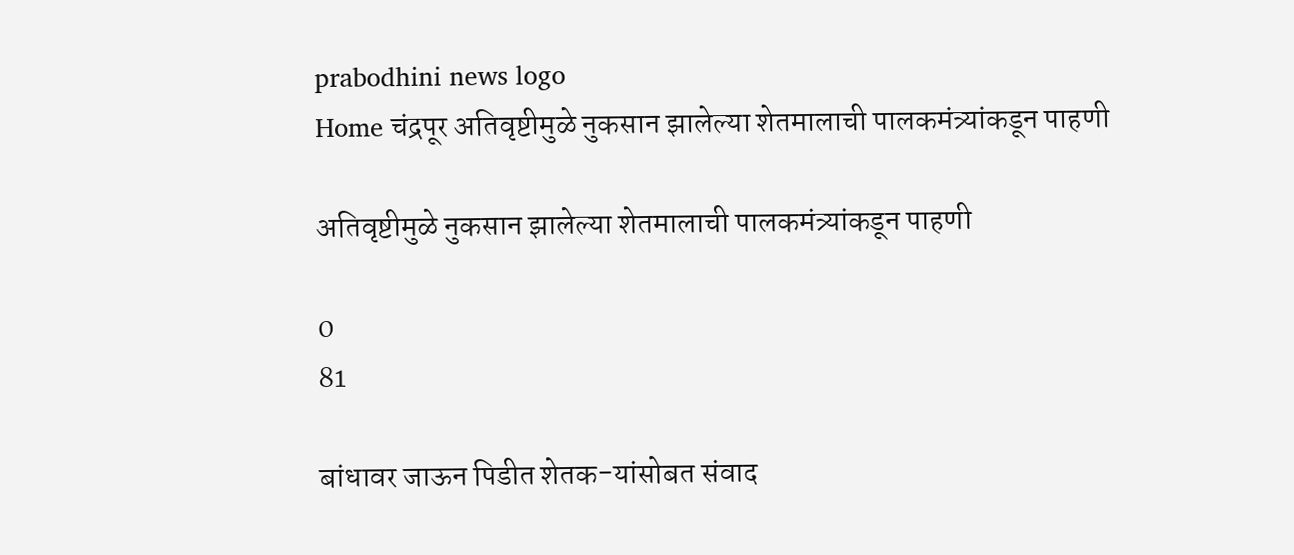prabodhini news logo
Home चंद्रपूर अतिवृष्टीमुळे नुकसान झालेल्या शेतमालाची पालकमंत्र्यांकडून पाहणी

अतिवृष्टीमुळे नुकसान झालेल्या शेतमालाची पालकमंत्र्यांकडून पाहणी

0
81

बांधावर जाऊन पिडीत शेतक-यांसोबत संवाद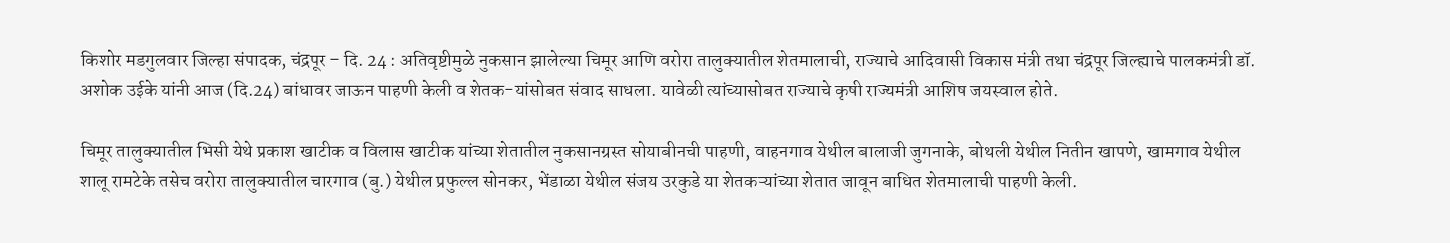किशोर मडगुलवार जिल्हा संपादक, चंद्रपूर – दि. 24 : अतिवृष्टीमुळे नुकसान झालेल्या चिमूर आणि वरोरा तालुक्यातील शेतमालाची, राज्याचे आदिवासी विकास मंत्री तथा चंद्रपूर जिल्ह्याचे पालकमंत्री डॉ. अशोक उईके यांनी आज (दि.24) बांधावर जाऊन पाहणी केली व शेतक-यांसोबत संवाद साधला. यावेळी त्यांच्यासोबत राज्याचे कृषी राज्यमंत्री आशिष जयस्वाल होते.

चिमूर तालुक्यातील भिसी येथे प्रकाश खाटीक व विलास खाटीक यांच्या शेतातील नुकसानग्रस्त सोयाबीनची पाहणी, वाहनगाव येथील बालाजी जुगनाके, बोथली येथील नितीन खापणे, खामगाव येथील शालू रामटेके तसेच वरोरा तालुक्यातील चारगाव (बु.) येथील प्रफुल्ल सोनकर, भेंडाळा येथील संजय उरकुडे या शेतकऱ्यांच्या शेतात जावून बाधित शेतमालाची पाहणी केली.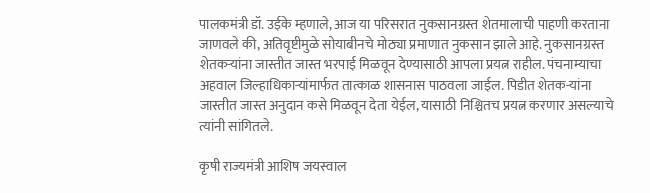पालकमंत्री डॉ. उईके म्हणाले, आज या परिसरात नुकसानग्रस्त शेतमालाची पाहणी करताना जाणवले की, अतिवृष्टीमुळे सोयाबीनचे मोठ्या प्रमाणात नुकसान झाले आहे. नुकसानग्रस्त शेतकऱ्यांना जास्तीत जास्त भरपाई मिळवून देण्यासाठी आपला प्रयत्न राहील. पंचनाम्याचा अहवाल जिल्हाधिकाऱ्यांमार्फत तात्काळ शासनास पाठवला जाईल. पिडीत शेतक-यांना जास्तीत जास्त अनुदान कसे मिळवून देता येईल, यासाठी निश्चितच प्रयत्न करणार असल्याचे त्यांनी सांगितले.

कृषी राज्यमंत्री आशिष जयस्वाल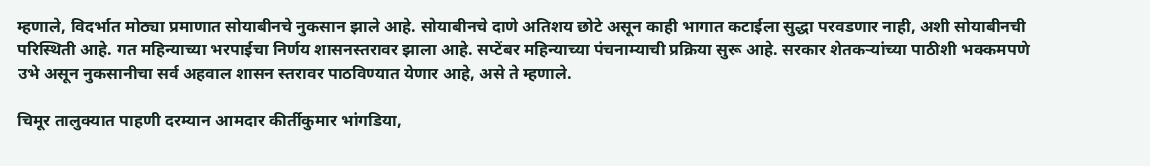म्हणाले, विदर्भात मोठ्या प्रमाणात सोयाबीनचे नुकसान झाले आहे. सोयाबीनचे दाणे अतिशय छोटे असून काही भागात कटाईला सुद्धा परवडणार नाही, अशी सोयाबीनची परिस्थिती आहे. गत महिन्याच्या भरपाईचा निर्णय शासनस्तरावर झाला आहे. सप्टेंबर महिन्याच्या पंचनाम्याची प्रक्रिया सुरू आहे. सरकार शेतकऱ्यांच्या पाठीशी भक्कमपणे उभे असून नुकसानीचा सर्व अहवाल शासन स्तरावर पाठविण्यात येणार आहे, असे ते म्हणाले.

चिमूर तालुक्यात पाहणी दरम्यान आमदार कीर्तीकुमार भांगडिया,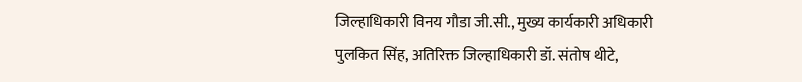जिल्हाधिकारी विनय गौडा जी.सी., मुख्य कार्यकारी अधिकारी पुलकित सिंह, अतिरिक्त जिल्हाधिकारी डॉ. संतोष थीटे,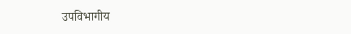उपविभागीय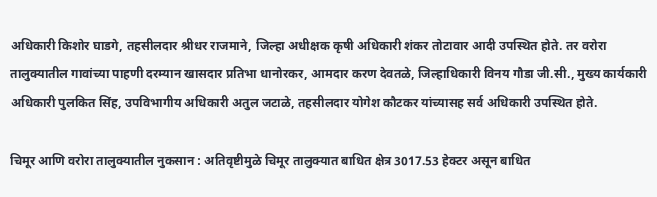अधिकारी किशोर घाडगे, तहसीलदार श्रीधर राजमाने, जिल्हा अधीक्षक कृषी अधिकारी शंकर तोटावार आदी उपस्थित होते. तर वरोरा तालुक्यातील गावांच्या पाहणी दरम्यान खासदार प्रतिभा धानोरकर, आमदार करण देवतळे, जिल्हाधिकारी विनय गौडा जी.सी., मुख्य कार्यकारी अधिकारी पुलकित सिंह, उपविभागीय अधिकारी अतुल जटाळे, तहसीलदार योगेश कौटकर यांच्यासह सर्व अधिकारी उपस्थित होते.

चिमूर आणि वरोरा तालुक्यातील नुकसान : अतिवृष्टीमुळे चिमूर तालुक्यात बाधित क्षेत्र 3017.53 हेक्टर असून बाधित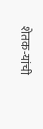शेतक-यांची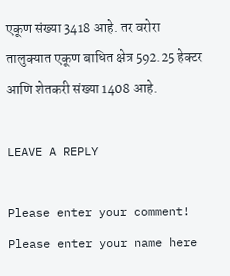एकूण संख्या 3418 आहे. तर वरोरा तालुक्यात एकूण बाधित क्षेत्र 592.25 हेक्टर आणि शेतकरी संख्या 1408 आहे.

LEAVE A REPLY

Please enter your comment!
Please enter your name here